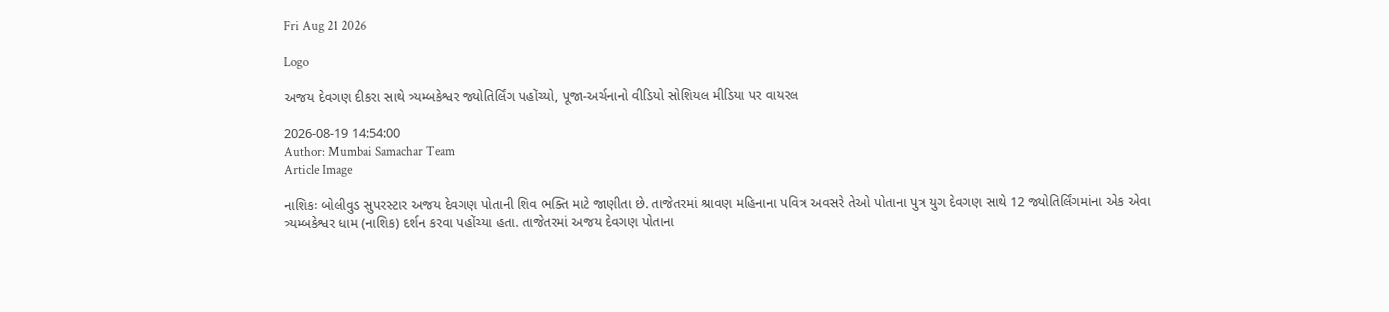Fri Aug 21 2026

Logo

અજય દેવગણ દીકરા સાથે ત્ર્યમ્બકેશ્વર જ્યોતિર્લિંગ પહોંચ્યો, પૂજા-અર્ચનાનો વીડિયો સોશિયલ મીડિયા પર વાયરલ

2026-08-19 14:54:00
Author: Mumbai Samachar Team
Article Image

નાશિકઃ બોલીવુડ સુપરસ્ટાર અજય દેવગણ પોતાની શિવ ભક્તિ માટે જાણીતા છે. તાજેતરમાં શ્રાવણ મહિનાના પવિત્ર અવસરે તેઓ પોતાના પુત્ર યુગ દેવગણ સાથે 12 જ્યોતિર્લિંગમાંના એક એવા ત્ર્યમ્બકેશ્વર ધામ (નાશિક) દર્શન કરવા પહોંચ્યા હતા. તાજેતરમાં અજય દેવગણ પોતાના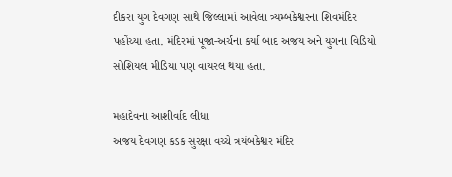દીકરા યુગ દેવગણ સાથે જિલ્લામાં આવેલા ત્ર્યમ્બકેશ્વરના શિવમંદિર પહોંચ્યા હતા. મંદિરમાં પૂજા-અર્ચના કર્યા બાદ અજય અને યુગના વિડિયો સોશિયલ મીડિયા પણ વાયરલ થયા હતા.

મહાદેવના આશીર્વાદ લીધા
અજય દેવગણ કડક સુરક્ષા વચ્ચે ત્રયંબકેશ્વર મંદિર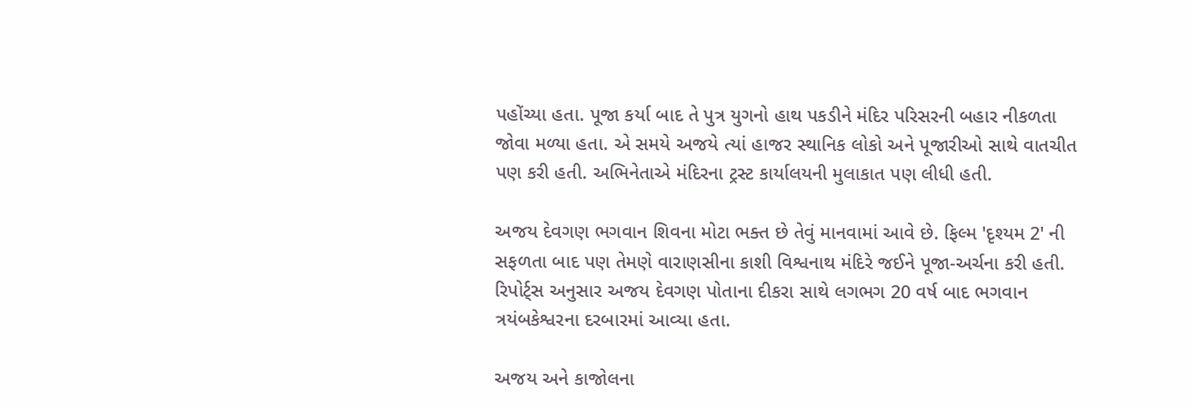પહોંચ્યા હતા. પૂજા કર્યા બાદ તે પુત્ર યુગનો હાથ પકડીને મંદિર પરિસરની બહાર નીકળતા જોવા મળ્યા હતા. એ સમયે અજયે ત્યાં હાજર સ્થાનિક લોકો અને પૂજારીઓ સાથે વાતચીત પણ કરી હતી. અભિનેતાએ મંદિરના ટ્રસ્ટ કાર્યાલયની મુલાકાત પણ લીધી હતી.

અજય દેવગણ ભગવાન શિવના મોટા ભક્ત છે તેવું માનવામાં આવે છે. ફિલ્મ 'દૃશ્યમ 2' ની સફળતા બાદ પણ તેમણે વારાણસીના કાશી વિશ્વનાથ મંદિરે જઈને પૂજા-અર્ચના કરી હતી. રિપોર્ટ્સ અનુસાર અજય દેવગણ પોતાના દીકરા સાથે લગભગ 20 વર્ષ બાદ ભગવાન ત્રયંબકેશ્વરના દરબારમાં આવ્યા હતા.

અજય અને કાજોલના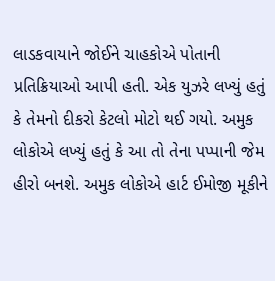લાડકવાયાને જોઈને ચાહકોએ પોતાની પ્રતિક્રિયાઓ આપી હતી. એક યુઝરે લખ્યું હતું કે તેમનો દીકરો કેટલો મોટો થઈ ગયો. અમુક લોકોએ લખ્યું હતું કે આ તો તેના પપ્પાની જેમ હીરો બનશે. અમુક લોકોએ હાર્ટ ઈમોજી મૂકીને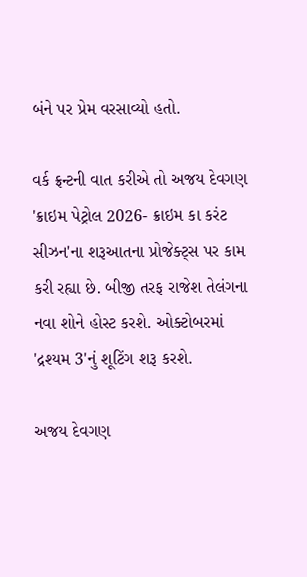બંને પર પ્રેમ વરસાવ્યો હતો.

વર્ક ફ્રન્ટની વાત કરીએ તો અજય દેવગણ 'ક્રાઇમ પેટ્રોલ 2026- ક્રાઇમ કા કરંટ સીઝન'ના શરૂઆતના પ્રોજેક્ટ્સ પર કામ કરી રહ્યા છે. બીજી તરફ રાજેશ તેલંગના નવા શોને હોસ્ટ કરશે. ઓક્ટોબરમાં 'દ્રશ્યમ 3'નું શૂટિંગ શરૂ કરશે.

અજય દેવગણ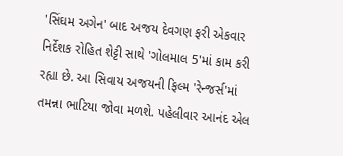'સિંઘમ અગેન' બાદ અજય દેવગણ ફરી એકવાર નિર્દેશક રોહિત શેટ્ટી સાથે 'ગોલમાલ 5'માં કામ કરી રહ્યા છે. આ સિવાય અજયની ફિલ્મ 'રેન્જર્સ'માં તમન્ના ભાટિયા જોવા મળશે. પહેલીવાર આનંદ એલ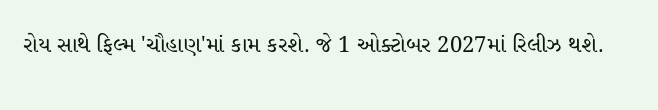રોય સાથે ફિલ્મ 'ચૌહાણ'માં કામ કરશે. જે 1 ઓક્ટોબર 2027માં રિલીઝ થશે.